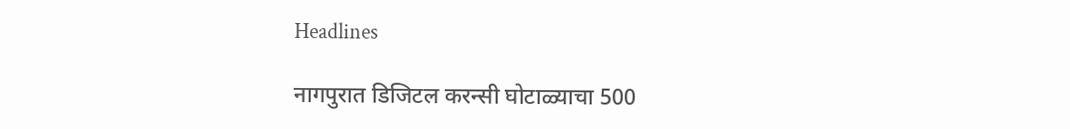Headlines

नागपुरात डिजिटल करन्सी घोटाळ्याचा 500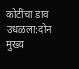कोटींचा डाव उधळला:दोन मुख्य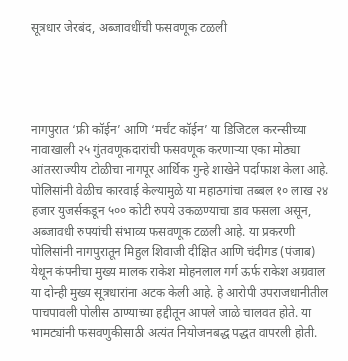सूत्रधार जेरबंद, अब्जावधींची फसवणूक टळली




नागपुरात ‘फ्री कॉईन’ आणि ‘मर्चंट कॉईन’ या डिजिटल करन्सीच्या नावाखाली २५ गुंतवणूकदारांची फसवणूक करणाऱ्या एका मोठ्या आंतरराज्यीय टोळीचा नागपूर आर्थिक गुन्हे शाखेने पर्दाफाश केला आहे. पोलिसांनी वेळीच कारवाई केल्यामुळे या महाठगांचा तब्बल १० लाख २४ हजार युजर्सकडून ५०० कोटी रुपये उकळण्याचा डाव फसला असून, अब्जावधी रुपयांची संभाव्य फसवणूक टळली आहे. या प्रकरणी पोलिसांनी नागपुरातून मिहुल शिवाजी दीक्षित आणि चंदीगड (पंजाब) येथून कंपनीचा मुख्य मालक राकेश मोहनलाल गर्ग ऊर्फ राकेश अग्रवाल या दोन्ही मुख्य सूत्रधारांना अटक केली आहे. हे आरोपी उपराजधानीतील पाचपावली पोलीस ठाण्याच्या हद्दीतून आपले जाळे चालवत होते. या भामट्यांनी फसवणुकीसाठी अत्यंत नियोजनबद्ध पद्धत वापरली होती.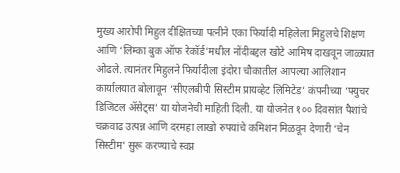मुख्य आरोपी मिहुल दीक्षितच्या पत्नीने एका फिर्यादी महिलेला मिहुलचे शिक्षण आणि ‘लिम्का बुक ऑफ रेकॉर्ड’मधील नोंदीबद्दल खोटे आमिष दाखवून जाळ्यात ओढले. त्यानंतर मिहुलने फिर्यादीला इंदोरा चौकातील आपल्या आलिशान कार्यालयात बोलावून ‘सीएलबीपी सिस्टीम प्रायव्हेट लिमिटेड’ कंपनीच्या ‘फ्युचर डिजिटल ॲसेट्स’ या योजनेची माहिती दिली. या योजनेत १०० दिवसांत पैशांचे चक्रवाढ उत्पन्न आणि दरमहा लाखो रुपयांचे कमिशन मिळवून देणारी ‘चेन सिस्टीम’ सुरू करण्याचे स्वप्न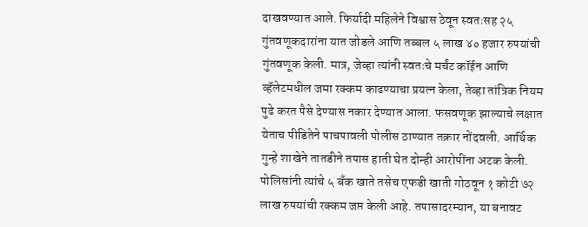दाखवण्यात आले. फिर्यादी महिलेने विश्वास ठेवून स्वतःसह २५ गुंतवणूकदारांना यात जोडले आणि तब्बल ५ लाख ४० हजार रुपयांची गुंतवणूक केली. मात्र, जेव्हा त्यांनी स्वतःचे मर्चंट कॉईन आणि व्हॅलेटमधील जमा रक्कम काढण्याचा प्रयत्न केला, तेव्हा तांत्रिक नियम पुढे करत पैसे देण्यास नकार देण्यात आला. फसवणूक झाल्याचे लक्षात येताच पीडितेने पाचपावली पोलीस ठाण्यात तक्रार नोंदवली. आर्थिक गुन्हे शाखेने तातडीने तपास हाती घेत दोन्ही आरोपींना अटक केली. पोलिसांनी त्यांचे ५ बँक खाते तसेच एफडी खाती गोठवून १ कोटी ७२ लाख रुपयांची रक्कम जप्त केली आहे. तपासादरम्यान, या बनावट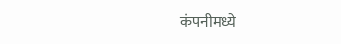कंपनीमध्ये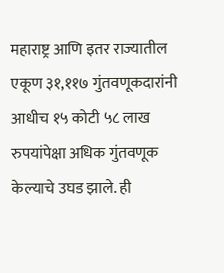महाराष्ट्र आणि इतर राज्यातील एकूण ३१,११७ गुंतवणूकदारांनी आधीच १५ कोटी ५८ लाख रुपयांपेक्षा अधिक गुंतवणूक केल्याचे उघड झाले. ही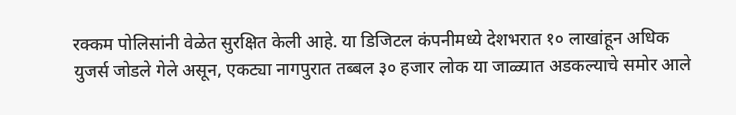रक्कम पोलिसांनी वेळेत सुरक्षित केली आहे. या डिजिटल कंपनीमध्ये देशभरात १० लाखांहून अधिक युजर्स जोडले गेले असून, एकट्या नागपुरात तब्बल ३० हजार लोक या जाळ्यात अडकल्याचे समोर आले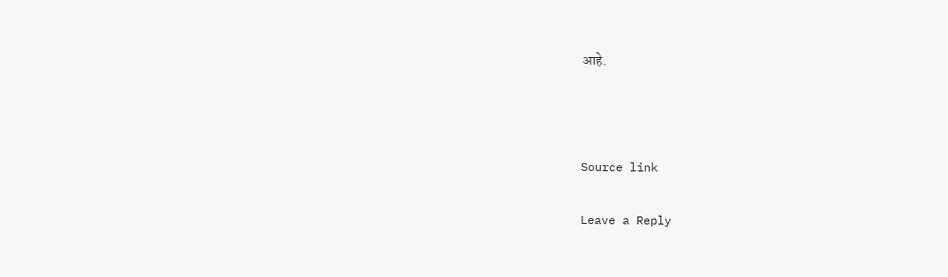आहे.



Source link

Leave a Reply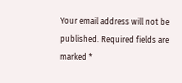Your email address will not be published. Required fields are marked *